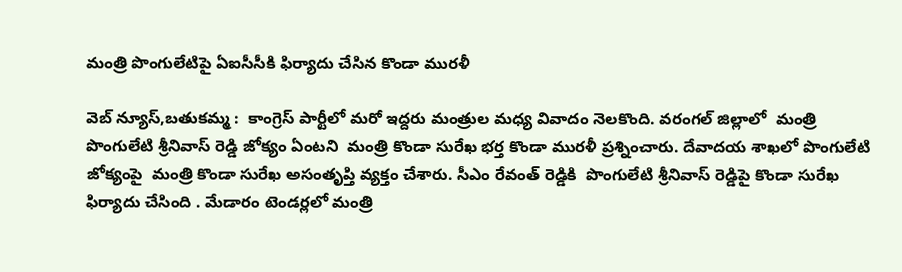మంత్రి పొంగులేటిపై ఏఐసీసీకి ఫిర్యాదు చేసిన కొండా మురళీ

వెబ్ న్యూస్,బతుకమ్మ :  కాంగ్రెస్ పార్టీలో మరో ఇద్దరు మంత్రుల మధ్య వివాదం నెలకొంది. వరంగల్ జిల్లాలో  మంత్రి పొంగులేటి శ్రీనివాస్ రెడ్డి జోక్యం ఏంటని  మంత్రి కొండా సురేఖ భర్త కొండా మురళీ ప్రశ్నించారు. దేవాదయ శాఖలో పొంగులేటి జోక్యంపై  మంత్రి కొండా సురేఖ అసంతృప్తి వ్యక్తం చేశారు. సీఎం రేవంత్ రెడ్డికి  పొంగులేటి శ్రీనివాస్ రెడ్డిపై కొండా సురేఖ  ఫిర్యాదు చేసింది . మేడారం టెండర్లలో మంత్రి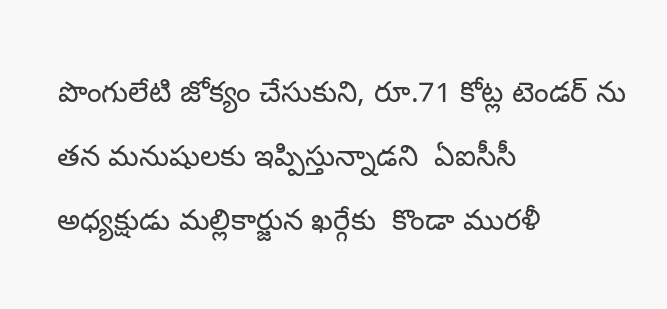పొంగులేటి జోక్యం చేసుకుని, రూ.71 కోట్ల టెండర్ ను తన మనుషులకు ఇప్పిస్తున్నాడని  ఏఐసీసీ అధ్యక్షుడు మల్లికార్జున ఖర్గేకు  కొండా మురళీ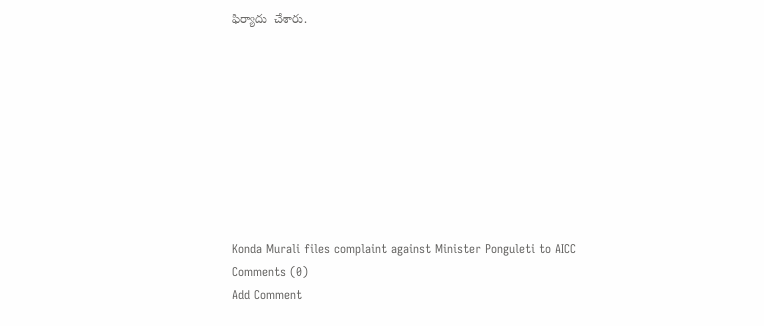ఫిర్యాదు  చేశారు.









Konda Murali files complaint against Minister Ponguleti to AICC
Comments (0)
Add Comment